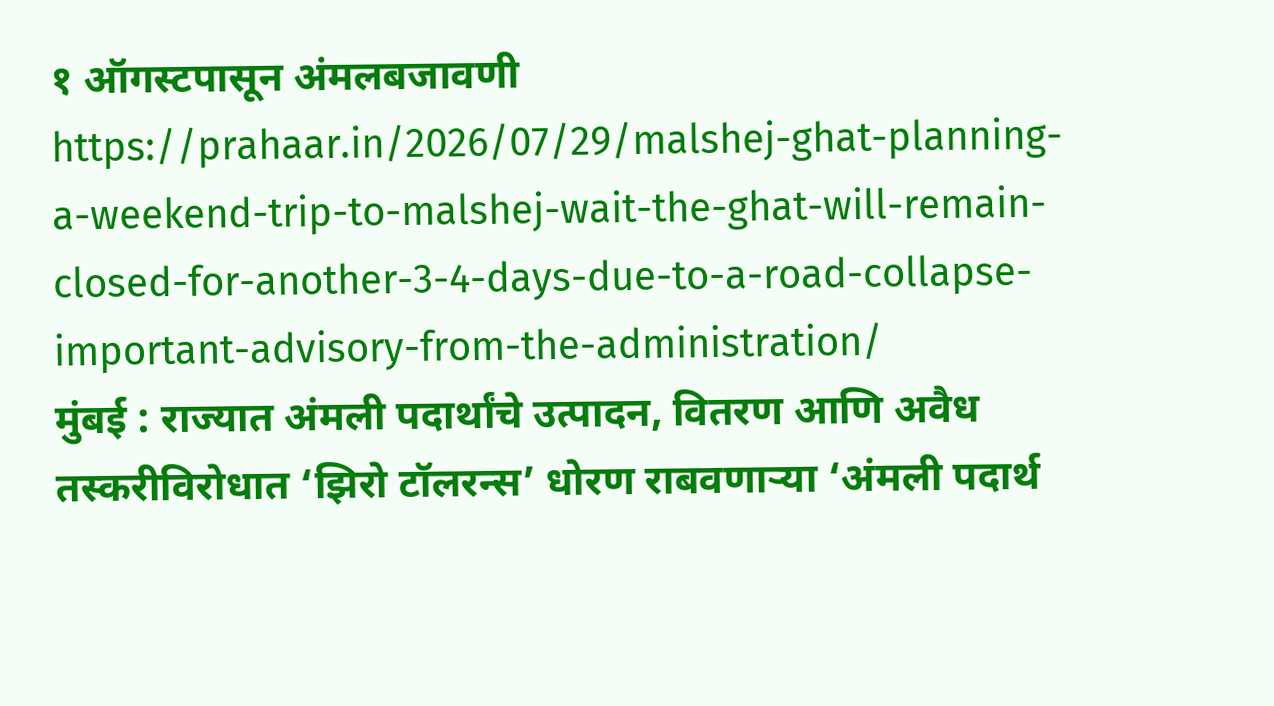१ ऑगस्टपासून अंमलबजावणी
https://prahaar.in/2026/07/29/malshej-ghat-planning-a-weekend-trip-to-malshej-wait-the-ghat-will-remain-closed-for-another-3-4-days-due-to-a-road-collapse-important-advisory-from-the-administration/
मुंबई : राज्यात अंमली पदार्थांचे उत्पादन, वितरण आणि अवैध तस्करीविरोधात ‘झिरो टॉलरन्स’ धोरण राबवणाऱ्या ‘अंमली पदार्थ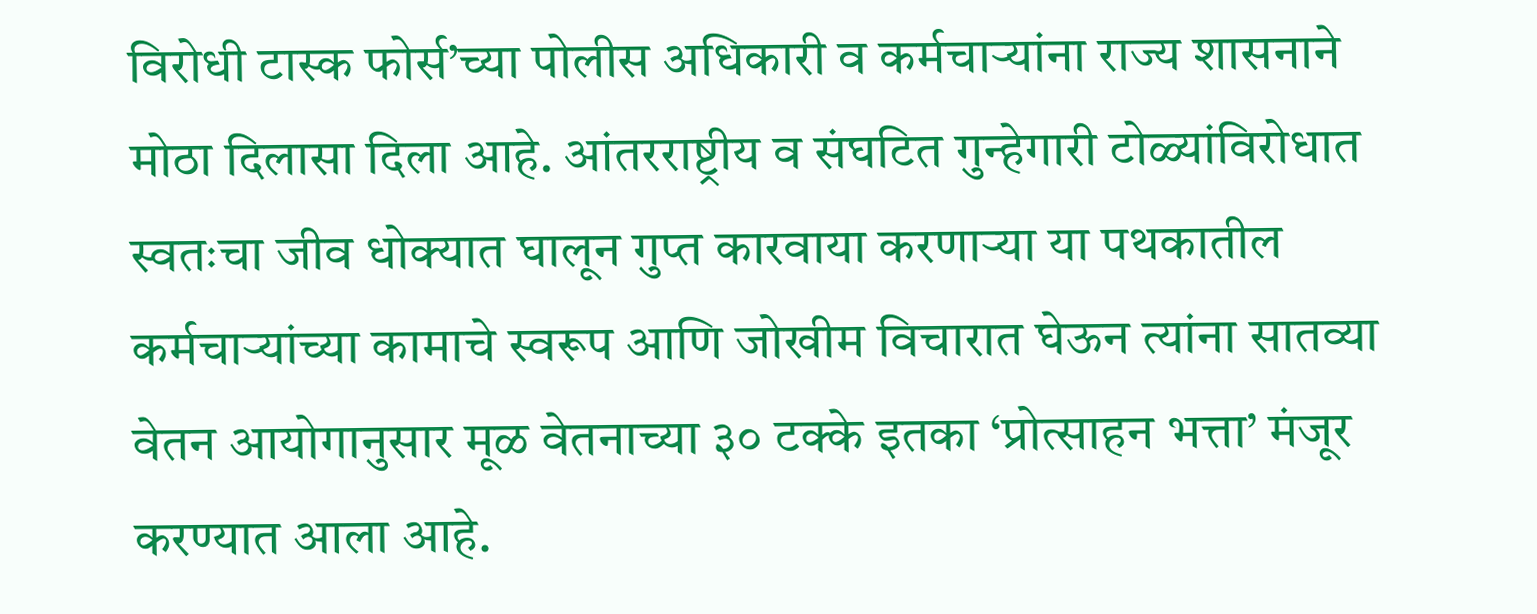विरोधी टास्क फोर्स’च्या पोलीस अधिकारी व कर्मचाऱ्यांना राज्य शासनाने मोठा दिलासा दिला आहे. आंतरराष्ट्रीय व संघटित गुन्हेगारी टोळ्यांविरोधात स्वतःचा जीव धोक्यात घालून गुप्त कारवाया करणाऱ्या या पथकातील कर्मचाऱ्यांच्या कामाचे स्वरूप आणि जोखीम विचारात घेऊन त्यांना सातव्या वेतन आयोगानुसार मूळ वेतनाच्या ३० टक्के इतका ‘प्रोत्साहन भत्ता’ मंजूर करण्यात आला आहे.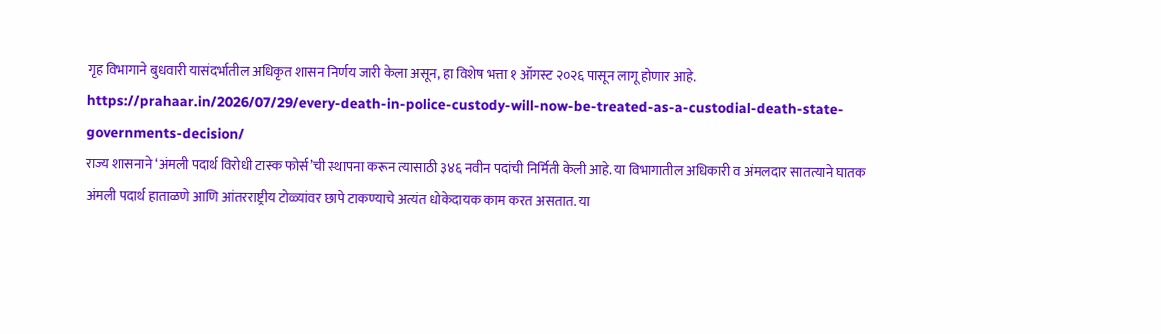गृह विभागाने बुधवारी यासंदर्भातील अधिकृत शासन निर्णय जारी केला असून, हा विशेष भत्ता १ ऑगस्ट २०२६ पासून लागू होणार आहे.
https://prahaar.in/2026/07/29/every-death-in-police-custody-will-now-be-treated-as-a-custodial-death-state-governments-decision/
राज्य शासनाने ‘अंमली पदार्थ विरोधी टास्क फोर्स’ची स्थापना करून त्यासाठी ३४६ नवीन पदांची निर्मिती केली आहे. या विभागातील अधिकारी व अंमलदार सातत्याने घातक अंमली पदार्थ हाताळणे आणि आंतरराष्ट्रीय टोळ्यांवर छापे टाकण्याचे अत्यंत धोकेदायक काम करत असतात. या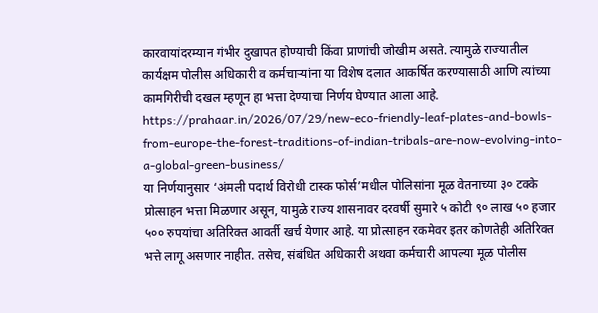कारवायांदरम्यान गंभीर दुखापत होण्याची किंवा प्राणांची जोखीम असते. त्यामुळे राज्यातील कार्यक्षम पोलीस अधिकारी व कर्मचाऱ्यांना या विशेष दलात आकर्षित करण्यासाठी आणि त्यांच्या कामगिरीची दखल म्हणून हा भत्ता देण्याचा निर्णय घेण्यात आला आहे.
https://prahaar.in/2026/07/29/new-eco-friendly-leaf-plates-and-bowls-from-europe-the-forest-traditions-of-indian-tribals-are-now-evolving-into-a-global-green-business/
या निर्णयानुसार ‘अंमली पदार्थ विरोधी टास्क फोर्स’मधील पोलिसांना मूळ वेतनाच्या ३० टक्के प्रोत्साहन भत्ता मिळणार असून, यामुळे राज्य शासनावर दरवर्षी सुमारे ५ कोटी ९० लाख ५० हजार ५०० रुपयांचा अतिरिक्त आवर्ती खर्च येणार आहे. या प्रोत्साहन रकमेवर इतर कोणतेही अतिरिक्त भत्ते लागू असणार नाहीत. तसेच, संबंधित अधिकारी अथवा कर्मचारी आपल्या मूळ पोलीस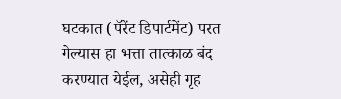घटकात (पॅरेंट डिपार्टमेंट) परत गेल्यास हा भत्ता तात्काळ बंद करण्यात येईल, असेही गृह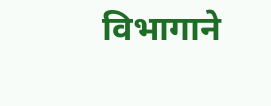विभागाने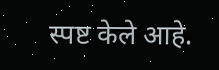स्पष्ट केले आहे.